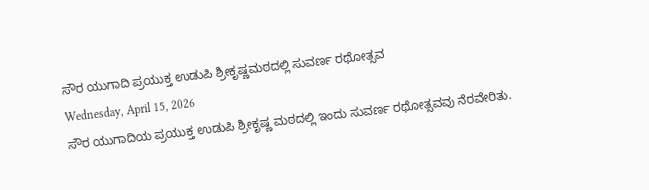ಸೌರ ಯುಗಾದಿ ಪ್ರಯುಕ್ತ ಉಡುಪಿ ಶ್ರೀಕೃಷ್ಣಮಠದಲ್ಲಿ ಸುವರ್ಣ ರಥೋತ್ಸವ
Wednesday, April 15, 2026
ಸೌರ ಯುಗಾದಿಯ ಪ್ರಯುಕ್ತ ಉಡುಪಿ ಶ್ರೀಕೃಷ್ಣ ಮಠದಲ್ಲಿ ಇಂದು ಸುವರ್ಣ ರಥೋತ್ಸವವು ನೆರವೇರಿತು.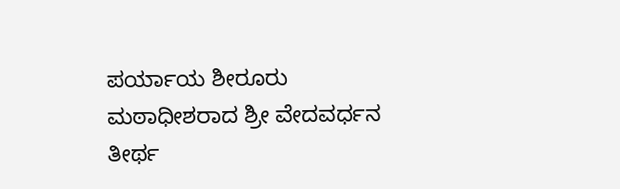ಪರ್ಯಾಯ ಶೀರೂರು ಮಠಾಧೀಶರಾದ ಶ್ರೀ ವೇದವರ್ಧನ ತೀರ್ಥ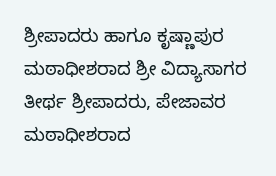ಶ್ರೀಪಾದರು ಹಾಗೂ ಕೃಷ್ಣಾಪುರ ಮಠಾಧೀಶರಾದ ಶ್ರೀ ವಿದ್ಯಾಸಾಗರ ತೀರ್ಥ ಶ್ರೀಪಾದರು, ಪೇಜಾವರ ಮಠಾಧೀಶರಾದ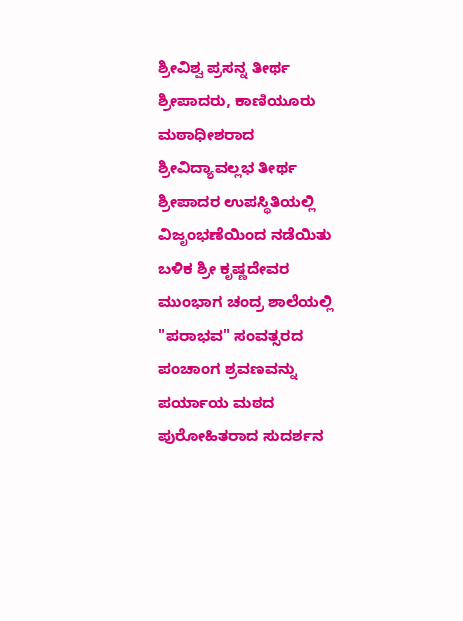ಶ್ರೀವಿಶ್ವ ಪ್ರಸನ್ನ ತೀರ್ಥ ಶ್ರೀಪಾದರು, ಕಾಣಿಯೂರು ಮಠಾಧೀಶರಾದ ಶ್ರೀವಿದ್ಯಾವಲ್ಲಭ ತೀರ್ಥ ಶ್ರೀಪಾದರ ಉಪಸ್ಥಿತಿಯಲ್ಲಿ ವಿಜೃಂಭಣೆಯಿಂದ ನಡೆಯಿತು ಬಳಿಕ ಶ್ರೀ ಕೃಷ್ಣದೇವರ ಮುಂಭಾಗ ಚಂದ್ರ ಶಾಲೆಯಲ್ಲಿ "ಪರಾಭವ" ಸಂವತ್ಸರದ ಪಂಚಾಂಗ ಶ್ರವಣವನ್ನು ಪರ್ಯಾಯ ಮಠದ ಪುರೋಹಿತರಾದ ಸುದರ್ಶನ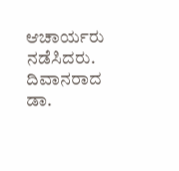ಆಚಾರ್ಯರು ನಡೆಸಿದರು. ದಿವಾನರಾದ ಡಾ.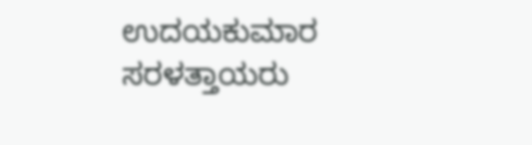ಉದಯಕುಮಾರ ಸರಳತ್ತಾಯರು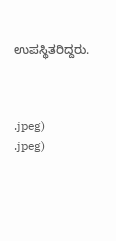ಉಪಸ್ಥಿತರಿದ್ದರು.



.jpeg)
.jpeg)